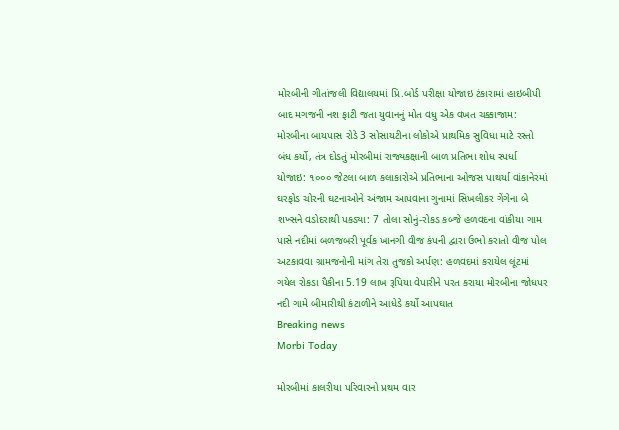મોરબીની ગીતાંજલી વિદ્યાલયમાં પ્રિ.બોર્ડ પરીક્ષા યોજાઇ ટંકારામાં હાઇબીપી બાદ મગજની નશ ફાટી જતા યુવાનનું મોત વધુ એક વખત ચક્કાજામ: મોરબીના બાયપાસ રોડે 3 સોસાયટીના લોકોએ પ્રાથમિક સુવિધા માટે રસ્તો બંધ કર્યો, તંત્ર દોડતું મોરબીમાં રાજ્યકક્ષાની બાળ પ્રતિભા શોધ સ્પર્ધા યોજાઇ: ૧૦૦૦ જેટલા બાળ કલાકારોએ પ્રતિભાના ઓજસ પાથર્યા વાંકાનેરમાં ઘરફોડ ચોરની ઘટનાઓને અંજામ આપવાના ગુનામાં સિખલીકર ગેંગેના બે શખ્સને વડોદરાથી પકડ્યા: 7 તોલા સોનું-રોકડ કબ્જે હળવદના વાંકીયા ગામ પાસે નદીમાં બળજબરી પૂર્વક ખાનગી વીજ કંપની દ્વારા ઉભો કરાતો વીજ પોલ અટકાવવા ગ્રામજનોની માંગ તેરા તુજકો અર્પણ: હળવદમાં કરાયેલ લૂંટમાં ગયેલ રોકડા પૈકીના 5.19 લાખ રૂપિયા વેપારીને પરત કરાયા મોરબીના જોધપર નદી ગામે બીમારીથી કંટાળીને આધેડે કર્યો આપઘાત
Breaking news
Morbi Today

મોરબીમાં કાલરીયા પરિવારનો પ્રથમ વાર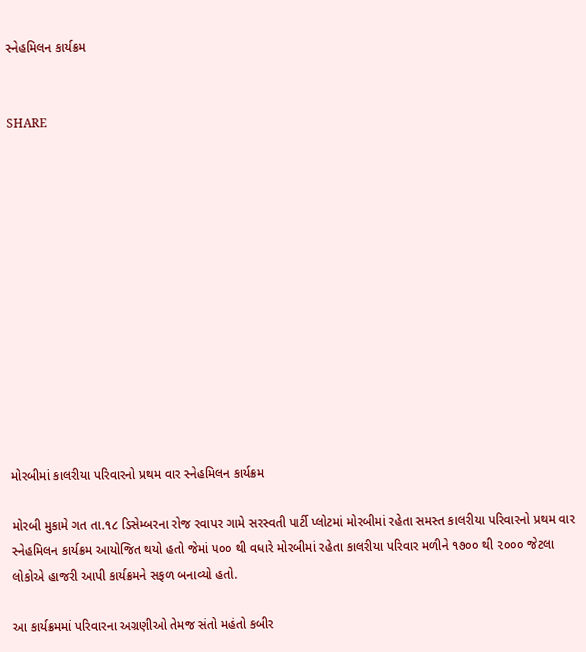સ્નેહમિલન કાર્યક્રમ


SHARE













મોરબીમાં કાલરીયા પરિવારનો પ્રથમ વાર સ્નેહમિલન કાર્યક્રમ

મોરબી મુકામે ગત તા.૧૮ ડિસેમ્બરના રોજ રવાપર ગામે સરસ્વતી પાર્ટી પ્લોટમાં મોરબીમાં રહેતા સમસ્ત કાલરીયા પરિવારનો પ્રથમ વાર સ્નેહમિલન કાર્યક્રમ આયોજિત થયો હતો જેમાં ૫૦૦ થી વધારે મોરબીમાં રહેતા કાલરીયા પરિવાર મળીને ૧૭૦૦ થી ૨૦૦૦ જેટલા લોકોએ હાજરી આપી કાર્યક્રમને સફળ બનાવ્યો હતો.

આ કાર્યક્રમમાં પરિવારના અગ્રણીઓ તેમજ સંતો મહંતો કબીર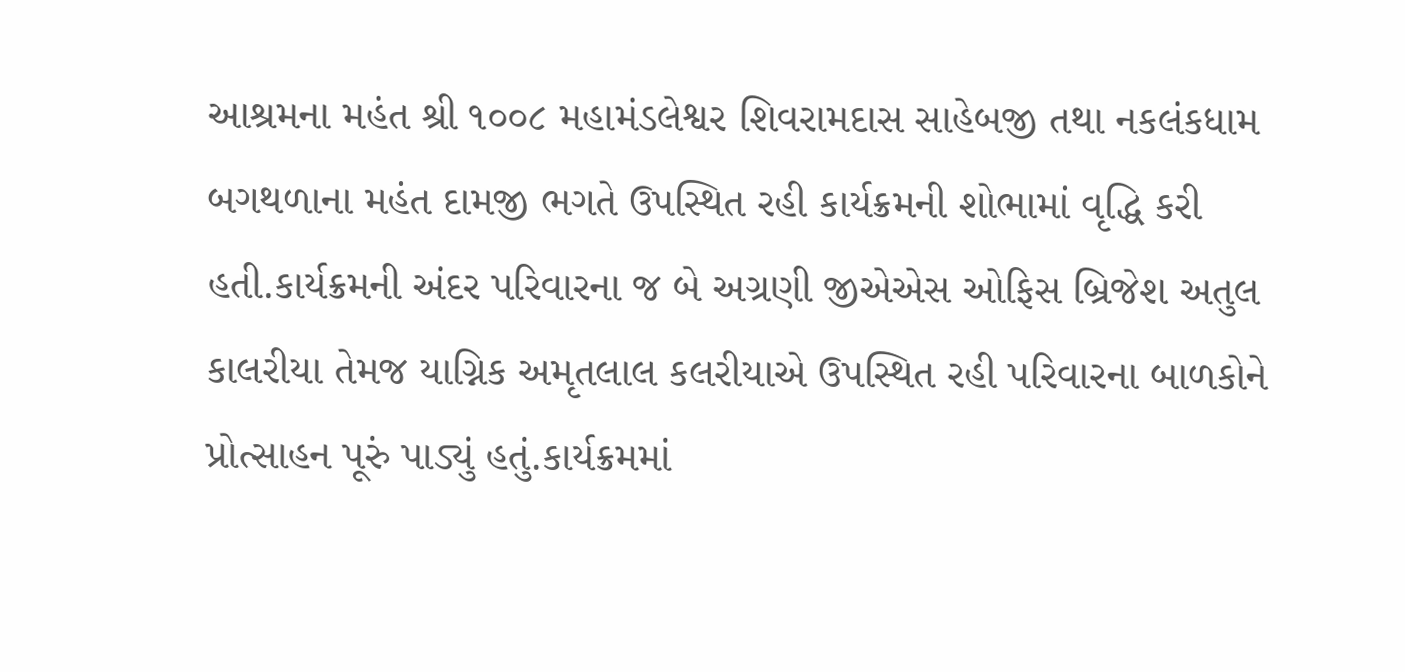આશ્રમના મહંત શ્રી ૧૦૦૮ મહામંડલેશ્વર શિવરામદાસ સાહેબજી તથા નકલંકધામ બગથળાના મહંત દામજી ભગતે ઉપસ્થિત રહી કાર્યક્રમની શોભામાં વૃદ્ધિ કરી હતી.કાર્યક્રમની અંદર પરિવારના જ બે અગ્રણી જીએએસ ઓફિસ બ્રિજેશ અતુલ કાલરીયા તેમજ યાગ્નિક અમૃતલાલ કલરીયાએ ઉપસ્થિત રહી પરિવારના બાળકોને પ્રોત્સાહન પૂરું પાડ્યું હતું.કાર્યક્રમમાં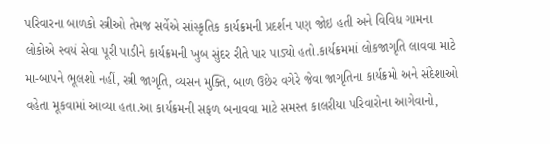પરિવારના બાળકો સ્ત્રીઓ તેમજ સર્વેએ સાંસ્કૃતિક કાર્યક્રમની પ્રદર્શન પણ જોઇ હતી અને વિવિધ ગામના લોકોએ સ્વયં સેવા પૂરી પાડીને કાર્યક્રમની ખુબ સુંદર રીતે પાર પાડ્યો હતો.કાર્યક્રમમાં લોકજાગૃતિ લાવવા માટે મા-બાપને ભૂલશો નહીં, સ્ત્રી જાગૃતિ, વ્યસન મુક્તિ, બાળ ઉછેર વગેરે જેવા જાગૃતિના કાર્યક્રમો અને સંદેશાઓ વહેતા મૂકવામાં આવ્યા હતા.આ કાર્યક્રમની સફળ બનાવવા માટે સમસ્ત કાલરીયા પરિવારોના આગેવાનો,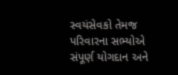સ્વયંસેવકો તેમજ પરિવારના સભ્યોએ સંપૂર્ણ યોગદાન અને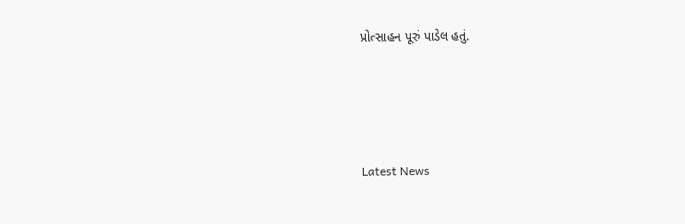પ્રોત્સાહન પૂરું પાડેલ હતું.






Latest News